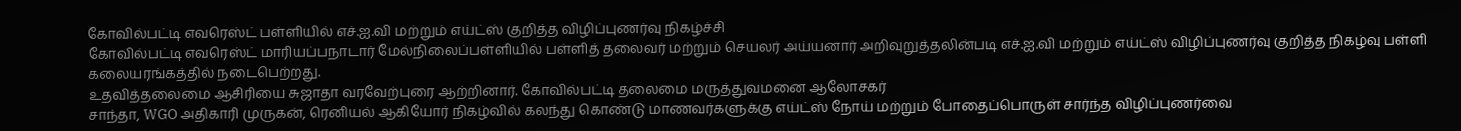கோவில்பட்டி எவரெஸ்ட் பள்ளியில் எச்.ஐ.வி மற்றும் எய்ட்ஸ் குறித்த விழிப்புணர்வு நிகழ்ச்சி
கோவில்பட்டி எவரெஸ்ட் மாரியப்பநாடார் மேல்நிலைப்பள்ளியில் பள்ளித் தலைவர் மற்றும் செயலர் அய்யனார் அறிவுறுத்தலின்படி எச்.ஐ.வி மற்றும் எய்ட்ஸ் விழிப்புணர்வு குறித்த நிகழ்வு பள்ளி கலையரங்கத்தில் நடைபெற்றது.
உதவித்தலைமை ஆசிரியை சுஜாதா வரவேற்புரை ஆற்றினார். கோவில்பட்டி தலைமை மருத்துவமனை ஆலோசகர்
சாந்தா, WGO அதிகாரி முருகன், ரெனியல் ஆகியோர் நிகழ்வில் கலந்து கொண்டு மாணவர்களுக்கு எய்ட்ஸ் நோய் மற்றும் போதைப்பொருள் சார்ந்த விழிப்புணர்வை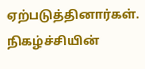ஏற்படுத்தினார்கள்.
நிகழ்ச்சியின்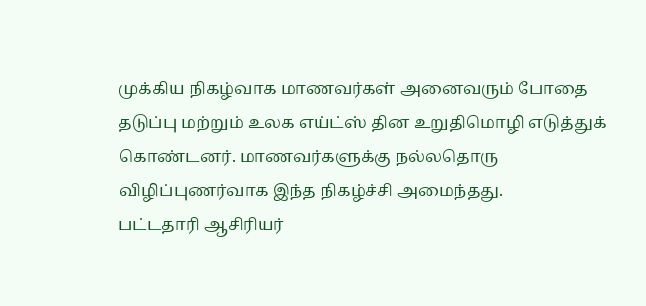முக்கிய நிகழ்வாக மாணவர்கள் அனைவரும் போதை தடுப்பு மற்றும் உலக எய்ட்ஸ் தின உறுதிமொழி எடுத்துக் கொண்டனர். மாணவர்களுக்கு நல்லதொரு விழிப்புணர்வாக இந்த நிகழ்ச்சி அமைந்தது.
பட்டதாரி ஆசிரியர்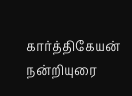கார்த்திகேயன் நன்றியுரை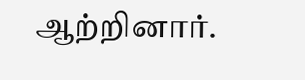ஆற்றினார்.